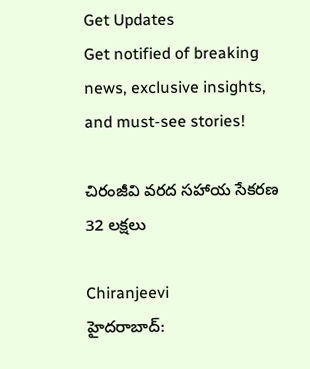Get Updates
Get notified of breaking news, exclusive insights, and must-see stories!

చిరంజీవి వరద సహాయ సేకరణ 32 లక్షలు

Chiranjeevi
హైదరాబాద్: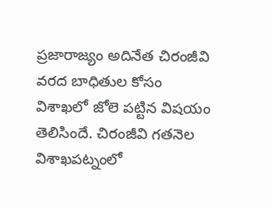ప్రజారాజ్యం అదినేత చిరంజీవి వరద బాధితుల కోసం విశాఖలో జోలె పట్టిన విషయం తెలిసిందే. చిరంజీవి గతనెల విశాఖపట్నంలో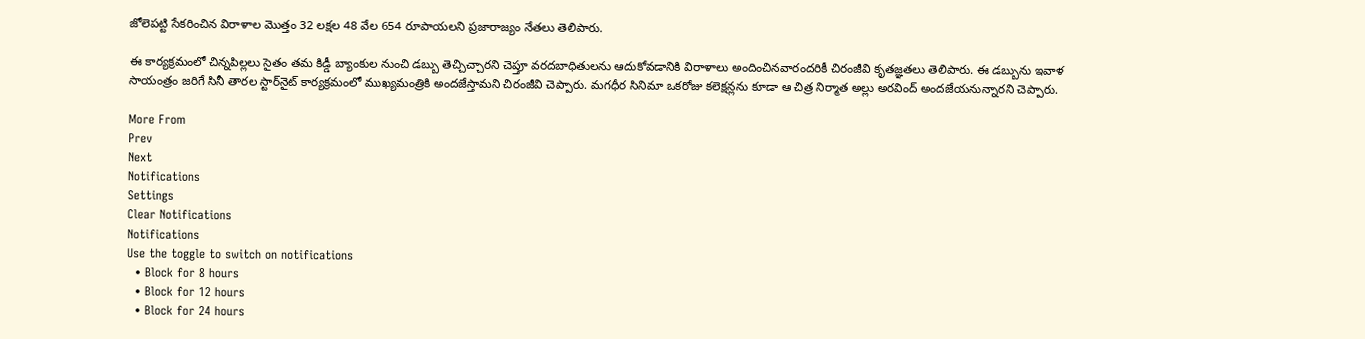జోలెపట్టి సేకరించిన విరాళాల మొత్తం 32 లక్షల 48 వేల 654 రూపాయలని ప్రజారాజ్యం నేతలు తెలిపారు.

ఈ కార్యక్రమంలో చిన్నపిల్లలు సైతం తమ కిడ్డీ బ్యాంకుల నుంచి డబ్బు తెచ్చిచ్చారని చెప్తూ వరదబాధితులను ఆదుకోవడానికి విరాళాలు అందించినవారందరికీ చిరంజీవి కృతజ్ఞతలు తెలిపారు. ఈ డబ్బును ఇవాళ సాయంత్రం జరిగే సినీ తారల స్టార్‌నైట్‌ కార్యక్రమంలో ముఖ్యమంత్రికి అందజేస్తామని చిరంజీవి చెప్పారు. మగధీర సినిమా ఒకరోజు కలెక్షన్లను కూడా ఆ చిత్ర నిర్మాత అల్లు అరవింద్‌ అందజేయనున్నారని చెప్పారు.

More From
Prev
Next
Notifications
Settings
Clear Notifications
Notifications
Use the toggle to switch on notifications
  • Block for 8 hours
  • Block for 12 hours
  • Block for 24 hours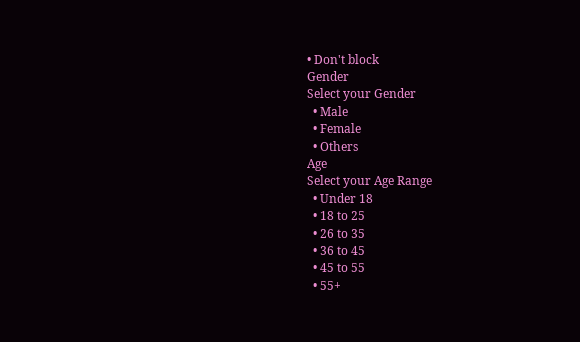• Don't block
Gender
Select your Gender
  • Male
  • Female
  • Others
Age
Select your Age Range
  • Under 18
  • 18 to 25
  • 26 to 35
  • 36 to 45
  • 45 to 55
  • 55+